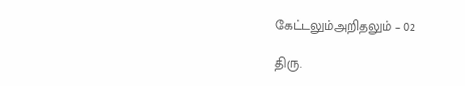கேட்டலும்அறிதலும் – 02

திரு.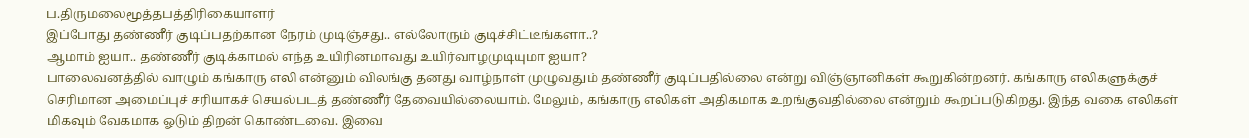ப.திருமலைமூத்தபத்திரிகையாளர்
இப்போது தண்ணீர் குடிப்பதற்கான நேரம் முடிஞ்சது.. எல்லோரும் குடிச்சிட்டீங்களா..?
ஆமாம் ஐயா.. தண்ணீர் குடிக்காமல் எந்த உயிரினமாவது உயிர்வாழமுடியுமா ஐயா?
பாலைவனத்தில் வாழும் கங்காரு எலி என்னும் விலங்கு தனது வாழ்நாள் முழுவதும் தண்ணீர் குடிப்பதில்லை என்று விஞ்ஞானிகள் கூறுகின்றனர். கங்காரு எலிகளுக்குச் செரிமான அமைப்புச் சரியாகச் செயல்படத் தண்ணீர் தேவையில்லையாம். மேலும், கங்காரு எலிகள் அதிகமாக உறங்குவதில்லை என்றும் கூறப்படுகிறது. இந்த வகை எலிகள் மிகவும் வேகமாக ஓடும் திறன் கொண்டவை. இவை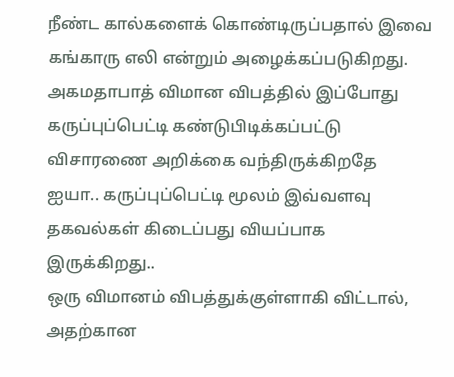நீண்ட கால்களைக் கொண்டிருப்பதால் இவை கங்காரு எலி என்றும் அழைக்கப்படுகிறது.
அகமதாபாத் விமான விபத்தில் இப்போது கருப்புப்பெட்டி கண்டுபிடிக்கப்பட்டு விசாரணை அறிக்கை வந்திருக்கிறதே ஐயா.. கருப்புப்பெட்டி மூலம் இவ்வளவு தகவல்கள் கிடைப்பது வியப்பாக இருக்கிறது..
ஒரு விமானம் விபத்துக்குள்ளாகி விட்டால், அதற்கான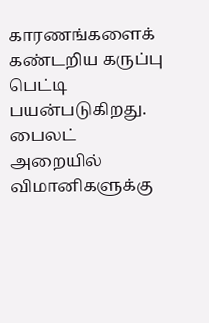காரணங்களைக் கண்டறிய கருப்பு பெட்டி பயன்படுகிறது. பைலட் அறையில் விமானிகளுக்கு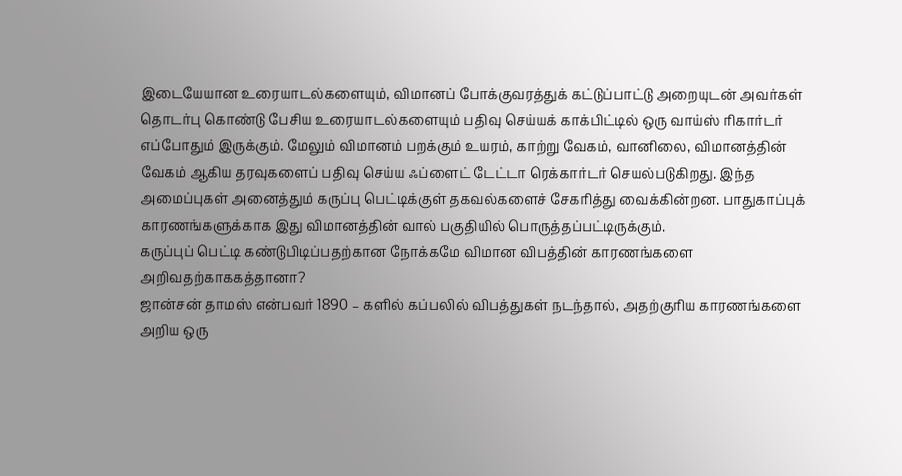இடையேயான உரையாடல்களையும், விமானப் போக்குவரத்துக் கட்டுப்பாட்டு அறையுடன் அவர்கள் தொடர்பு கொண்டு பேசிய உரையாடல்களையும் பதிவு செய்யக் காக்பிட்டில் ஒரு வாய்ஸ் ரிகார்டர் எப்போதும் இருக்கும். மேலும் விமானம் பறக்கும் உயரம், காற்று வேகம், வானிலை, விமானத்தின் வேகம் ஆகிய தரவுகளைப் பதிவு செய்ய ஃப்ளைட் டேட்டா ரெக்கார்டர் செயல்படுகிறது. இந்த அமைப்புகள் அனைத்தும் கருப்பு பெட்டிக்குள் தகவல்களைச் சேகரித்து வைக்கின்றன. பாதுகாப்புக் காரணங்களுக்காக இது விமானத்தின் வால் பகுதியில் பொருத்தப்பட்டிருக்கும்.
கருப்புப் பெட்டி கண்டுபிடிப்பதற்கான நோக்கமே விமான விபத்தின் காரணங்களை அறிவதற்காககத்தானா?
ஜான்சன் தாமஸ் என்பவர் 1890 – களில் கப்பலில் விபத்துகள் நடந்தால், அதற்குரிய காரணங்களை அறிய ஒரு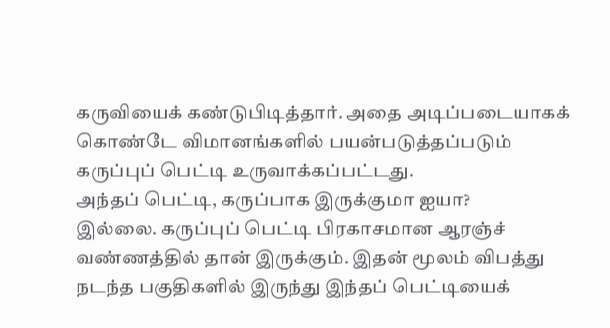கருவியைக் கண்டுபிடித்தார். அதை அடிப்படையாகக் கொண்டே விமானங்களில் பயன்படுத்தப்படும் கருப்புப் பெட்டி உருவாக்கப்பட்டது.
அந்தப் பெட்டி, கருப்பாக இருக்குமா ஐயா?
இல்லை. கருப்புப் பெட்டி பிரகாசமான ஆரஞ்ச் வண்ணத்தில் தான் இருக்கும். இதன் மூலம் விபத்து நடந்த பகுதிகளில் இருந்து இந்தப் பெட்டியைக்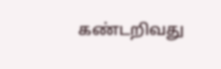கண்டறிவது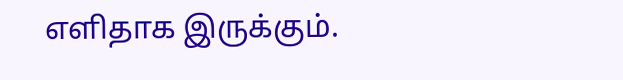எளிதாக இருக்கும்.